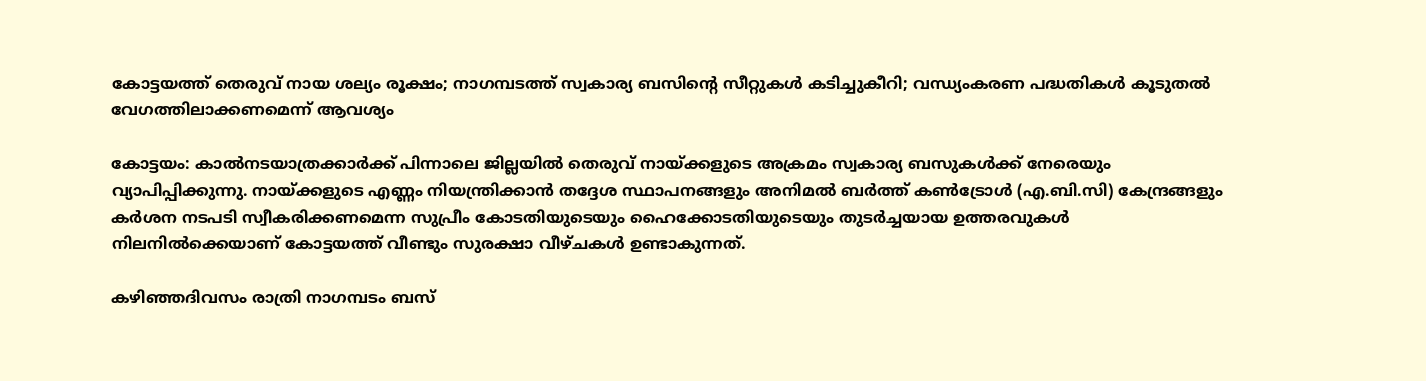കോട്ടയത്ത് തെരുവ് നായ ശല്യം രൂക്ഷം; നാഗമ്പടത്ത് സ്വകാര്യ ബസിന്റെ സീറ്റുകൾ കടിച്ചുകീറി; വന്ധ്യംകരണ പദ്ധതികൾ കൂടുതൽ വേഗത്തിലാക്കണമെന്ന് ആവശ്യം

കോട്ടയം: കാൽനടയാത്രക്കാർക്ക് പിന്നാലെ ജില്ലയിൽ തെരുവ് നായ്ക്കളുടെ അക്രമം സ്വകാര്യ ബസുകൾക്ക് നേരെയും വ്യാപിപ്പിക്കുന്നു. നായ്ക്കളുടെ എണ്ണം നിയന്ത്രിക്കാൻ തദ്ദേശ സ്ഥാപനങ്ങളും അനിമൽ ബർത്ത് കൺട്രോൾ (എ.ബി.സി) കേന്ദ്രങ്ങളും കർശന നടപടി സ്വീകരിക്കണമെന്ന സുപ്രീം കോടതിയുടെയും ഹൈക്കോടതിയുടെയും തുടർച്ചയായ ഉത്തരവുകൾ നിലനിൽക്കെയാണ് കോട്ടയത്ത് വീണ്ടും സുരക്ഷാ വീഴ്ചകൾ ഉണ്ടാകുന്നത്.

കഴിഞ്ഞദിവസം രാത്രി നാഗമ്പടം ബസ്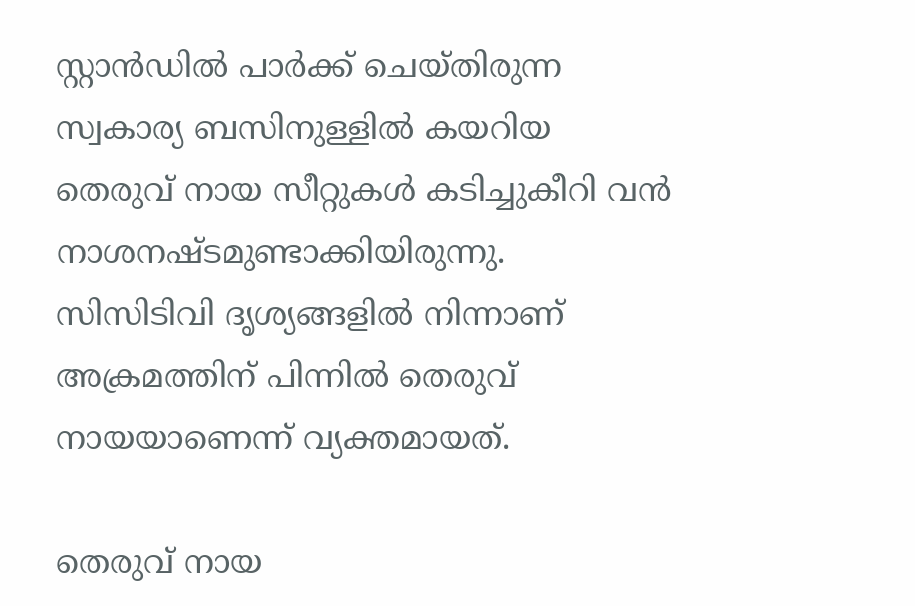സ്റ്റാൻഡിൽ പാർക്ക് ചെയ്തിരുന്ന സ്വകാര്യ ബസിനുള്ളിൽ കയറിയ തെരുവ് നായ സീറ്റുകൾ കടിച്ചുകീറി വൻ നാശനഷ്ടമുണ്ടാക്കിയിരുന്നു. സിസിടിവി ദൃശ്യങ്ങളിൽ നിന്നാണ് അക്രമത്തിന് പിന്നിൽ തെരുവ് നായയാണെന്ന് വ്യക്തമായത്.

തെരുവ് നായ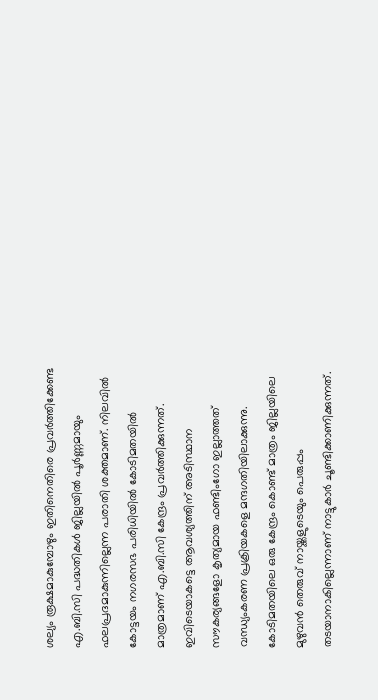ശല്യം രൂക്ഷമാകുമ്പോഴും ഇതിനെതിരെ പ്രവർത്തിക്കേണ്ട എ.ബി.സി പദ്ധതികൾ ജില്ലയിൽ പൂർണ്ണമായും ഫലപ്രദമാകുന്നില്ലെന്ന പരാതി ശക്തമാണ്. നിലവിൽ കോട്ടയം നഗരസഭ പരിധിയിൽ കോടിമതയിൽ മാത്രമാണ് എ.ബി.സി കേന്ദ്രം പ്രവർത്തിക്കുന്നത്. ഇവിടെയാകട്ടെ ആവശ്യത്തിന് അടിസ്ഥാന സൗകര്യങ്ങളോ കൃത്യമായ ഫണ്ടിംഗോ ഇല്ലാത്തത് വന്ധ്യംകരണ പ്രക്രിയകളെ മന്ദഗതിയിലാക്കുന്നു. കോടിമതയിലെ ഒരു കേന്ദ്രം കൊണ്ട് മാത്രം ജില്ലയിലെ മുഴുവൻ തെരുവ് നായ്ക്കളുടെയും പെരുപ്പം തടയാനാകില്ലെന്നാണ് നാട്ടുകാർ ചൂണ്ടിക്കാണിക്കുന്നത്.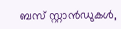ബസ് സ്റ്റാൻഡുകൾ,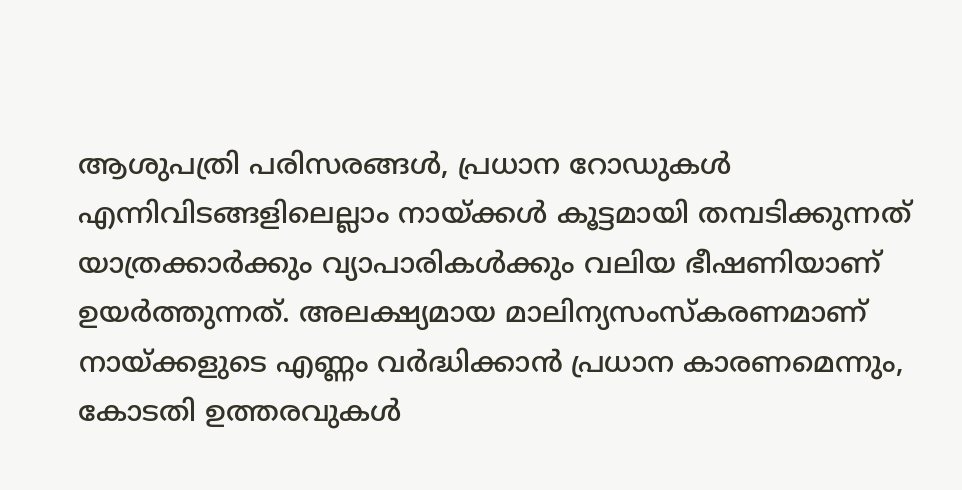ആശുപത്രി പരിസരങ്ങൾ, പ്രധാന റോഡുകൾ എന്നിവിടങ്ങളിലെല്ലാം നായ്ക്കൾ കൂട്ടമായി തമ്പടിക്കുന്നത് യാത്രക്കാർക്കും വ്യാപാരികൾക്കും വലിയ ഭീഷണിയാണ് ഉയർത്തുന്നത്. അലക്ഷ്യമായ മാലിന്യസംസ്‌കരണമാണ് നായ്ക്കളുടെ എണ്ണം വർദ്ധിക്കാൻ പ്രധാന കാരണമെന്നും, കോടതി ഉത്തരവുകൾ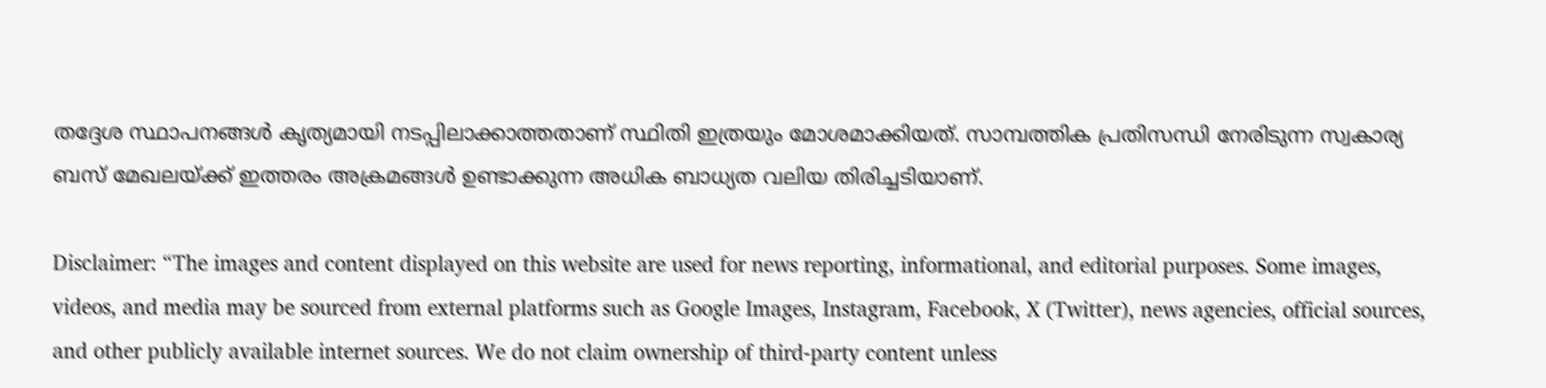തദ്ദേശ സ്ഥാപനങ്ങൾ കൃത്യമായി നടപ്പിലാക്കാത്തതാണ് സ്ഥിതി ഇത്രയും മോശമാക്കിയത്. സാമ്പത്തിക പ്രതിസന്ധി നേരിടുന്ന സ്വകാര്യ ബസ് മേഖലയ്ക്ക് ഇത്തരം അക്രമങ്ങൾ ഉണ്ടാക്കുന്ന അധിക ബാധ്യത വലിയ തിരിച്ചടിയാണ്.

Disclaimer: “The images and content displayed on this website are used for news reporting, informational, and editorial purposes. Some images, videos, and media may be sourced from external platforms such as Google Images, Instagram, Facebook, X (Twitter), news agencies, official sources, and other publicly available internet sources. We do not claim ownership of third-party content unless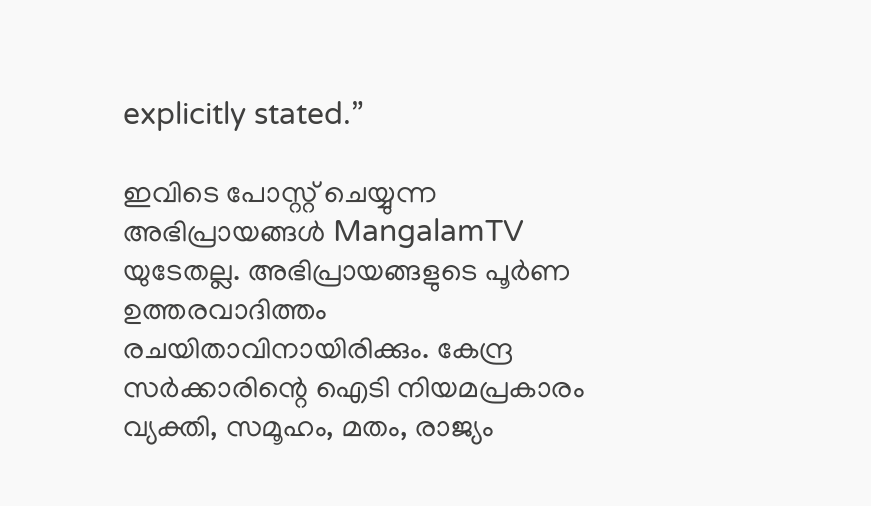explicitly stated.”

ഇവിടെ പോസ്റ്റ് ചെയ്യുന്ന അഭിപ്രായങ്ങൾ MangalamTV യുടേതല്ല. അഭിപ്രായങ്ങളുടെ പൂർണ ഉത്തരവാദിത്തം രചയിതാവിനായിരിക്കും. കേന്ദ്ര സർക്കാരിന്റെ ഐടി നിയമപ്രകാരം വ്യക്തി, സമൂഹം, മതം, രാജ്യം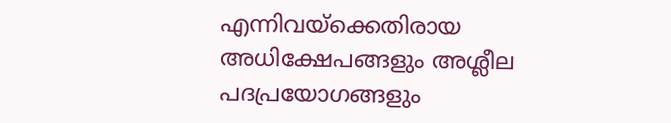എന്നിവയ്ക്കെതിരായ അധിക്ഷേപങ്ങളും അശ്ലീല പദപ്രയോഗങ്ങളും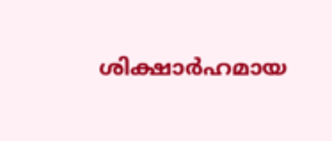ശിക്ഷാർഹമായ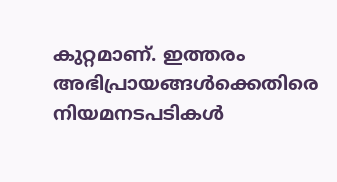കുറ്റമാണ്. ഇത്തരം അഭിപ്രായങ്ങൾക്കെതിരെ നിയമനടപടികൾ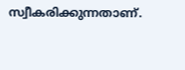സ്വീകരിക്കുന്നതാണ്.